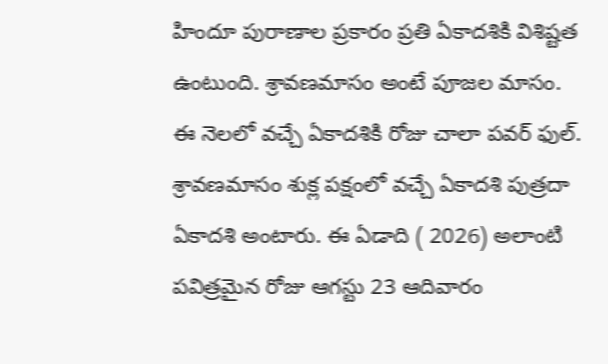హిందూ పురాణాల ప్రకారం ప్రతి ఏకాదశికి విశిష్టత ఉంటుంది. శ్రావణమాసం అంటే పూజల మాసం. ఈ నెలలో వచ్చే ఏకాదశికి రోజు చాలా పవర్ ఫుల్. శ్రావణమాసం శుక్ల పక్షంలో వచ్చే ఏకాదశి పుత్రదా ఏకాదశి అంటారు. ఈ ఏడాది ( 2026) అలాంటి పవిత్రమైన రోజు ఆగస్టు 23 ఆదివారం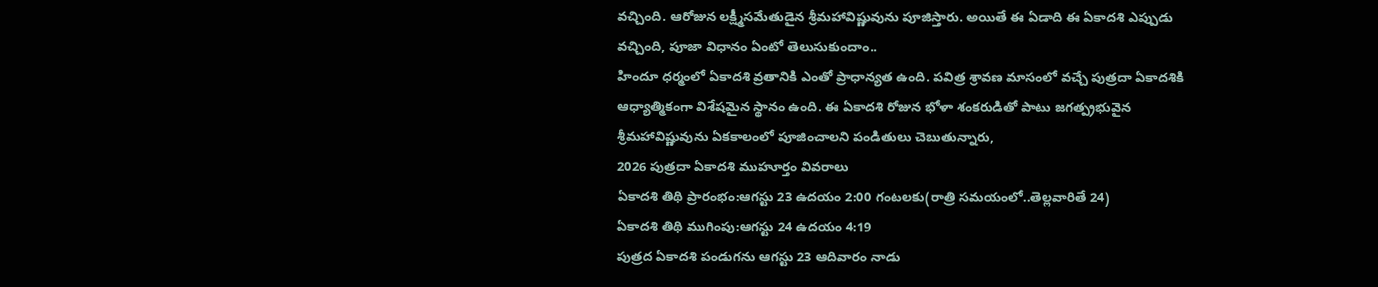వచ్చింది. ఆరోజున లక్ష్మీసమేతుడైన శ్రీమహావిష్ణువును పూజిస్తారు. అయితే ఈ ఏడాది ఈ ఏకాదశి ఎప్పుడు వచ్చింది, పూజా విధానం ఏంటో తెలుసుకుందాం..
హిందూ ధర్మంలో ఏకాదశి వ్రతానికి ఎంతో ప్రాధాన్యత ఉంది. పవిత్ర శ్రావణ మాసంలో వచ్చే పుత్రదా ఏకాదశికి ఆధ్యాత్మికంగా విశేషమైన స్థానం ఉంది. ఈ ఏకాదశి రోజున భోళా శంకరుడితో పాటు జగత్ప్రభువైన శ్రీమహావిష్ణువును ఏకకాలంలో పూజించాలని పండితులు చెబుతున్నారు,
2026 పుత్రదా ఏకాదశి ముహూర్తం వివరాలు
ఏకాదశి తిథి ప్రారంభం:ఆగస్టు 23 ఉదయం 2:00 గంటలకు(రాత్రి సమయంలో..తెల్లవారితే 24)
ఏకాదశి తిథి ముగింపు:ఆగస్టు 24 ఉదయం 4:19
పుత్రద ఏకాదశి పండుగను ఆగస్టు 23 ఆదివారం నాడు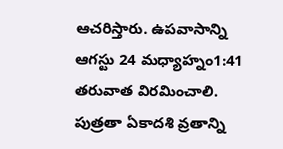ఆచరిస్తారు. ఉపవాసాన్ని ఆగస్టు 24 మధ్యాహ్నం1:41 తరువాత విరమించాలి.
పుత్రతా ఏకాదశి వ్రతాన్ని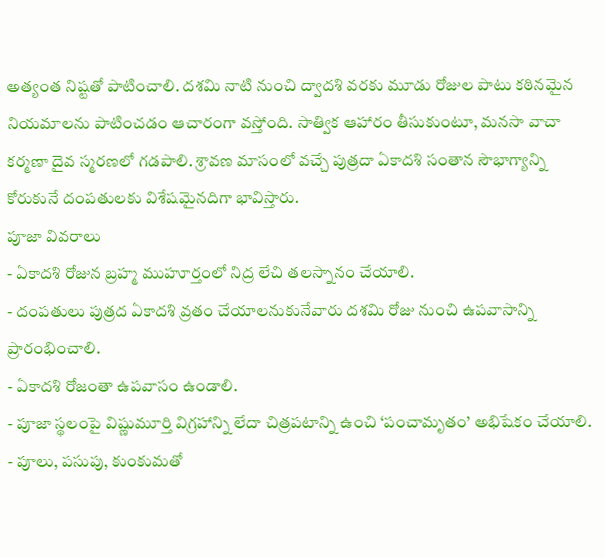అత్యంత నిష్టతో పాటించాలి. దశమి నాటి నుంచి ద్వాదశి వరకు మూడు రోజుల పాటు కఠినమైన నియమాలను పాటించడం ఆచారంగా వస్తోంది. సాత్విక ఆహారం తీసుకుంటూ, మనసా వాచా కర్మణా దైవ స్మరణలో గడపాలి. శ్రావణ మాసంలో వచ్చే పుత్రదా ఏకాదశి సంతాన సౌభాగ్యాన్ని కోరుకునే దంపతులకు విశేషమైనదిగా భావిస్తారు.
పూజా వివరాలు
- ఏకాదశి రోజున బ్రహ్మ ముహూర్తంలో నిద్ర లేచి తలస్నానం చేయాలి.
- దంపతులు పుత్రద ఏకాదశి వ్రతం చేయాలనుకునేవారు దశమి రోజు నుంచి ఉపవాసాన్ని ప్రారంభించాలి.
- ఏకాదశి రోజంతా ఉపవాసం ఉండాలి.
- పూజా స్థలంపై విష్ణుమూర్తి విగ్రహాన్ని లేదా చిత్రపటాన్ని ఉంచి ‘పంచామృతం’ అభిషేకం చేయాలి.
- పూలు, పసుపు, కుంకుమతో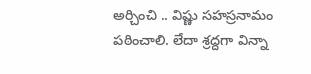అర్చించి .. విష్ణు సహస్రనామం పఠించాలి. లేదా శ్రద్దగా విన్నా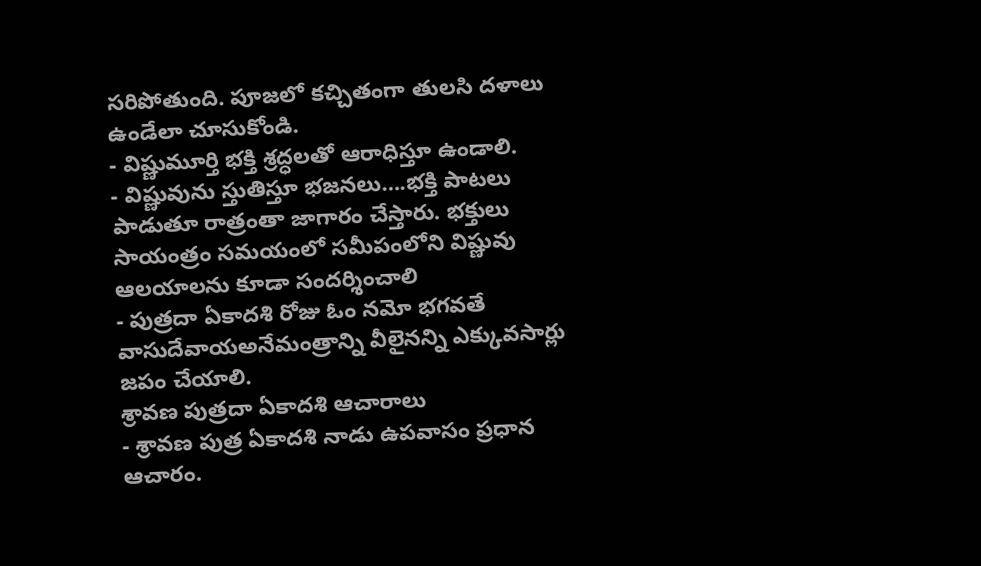సరిపోతుంది. పూజలో కచ్చితంగా తులసి దళాలు ఉండేలా చూసుకోండి.
- విష్ణుమూర్తి భక్తి శ్రద్ధలతో ఆరాధిస్తూ ఉండాలి.
- విష్ణువును స్తుతిస్తూ భజనలు….భక్తి పాటలు పాడుతూ రాత్రంతా జాగారం చేస్తారు. భక్తులు సాయంత్రం సమయంలో సమీపంలోని విష్ణువు ఆలయాలను కూడా సందర్శించాలి
- పుత్రదా ఏకాదశి రోజు ఓం నమో భగవతే వాసుదేవాయఅనేమంత్రాన్ని వీలైనన్ని ఎక్కువసార్లు జపం చేయాలి.
శ్రావణ పుత్రదా ఏకాదశి ఆచారాలు
- శ్రావణ పుత్ర ఏకాదశి నాడు ఉపవాసం ప్రధాన ఆచారం.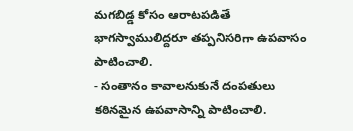మగబిడ్డ కోసం ఆరాటపడితే భాగస్వాములిద్దరూ తప్పనిసరిగా ఉపవాసం పాటించాలి.
- సంతానం కావాలనుకునే దంపతులు కఠినమైన ఉపవాసాన్ని పాటించాలి.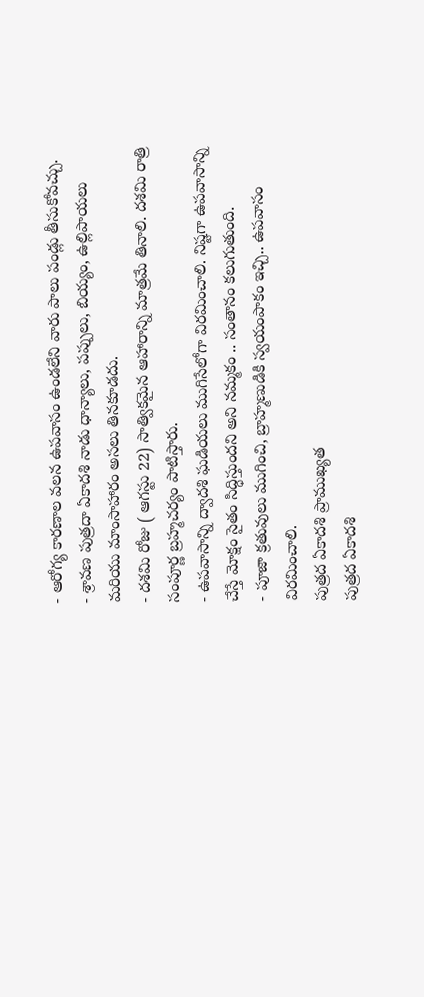- ఆరోగ్య కారణాల వలన ఉపవాసం ఉండలేని వారు పాలు పండ్లు తీసుకోవచ్చు.
- శ్రావణ పుత్రదా ఏకాదశి నాడు ధాన్యాలు, పప్పులు, బియ్యం, ఉల్లిపాయలు మరియు మాంసాహారం అసలు తినకూడదు.
- దశమి రోజు ( ఆగస్టు 22) సాత్వికమైన ఆహారాన్ని మాత్రమే తినాలి. దశమి రాత్రి సంపూర్ణ బ్రహ్మచర్యం పాటిస్తారు.
- ఉపవాసాన్ని ద్వాదశి ఘడియలు ముగిసేలోగా విరమించాలి. నిష్టగా ఉపవాసాన్ని చేస్తే మోక్షం సైతం సిద్ధిస్తుందని అని నమ్మకం .. సంతానం కలుగుతుంది.
- పూజా క్రతువులు ముగించి, బ్రాహ్మణుడికి స్వయంపాకం ఇచ్చి.. ఉపవాసం విరమించాలి.
పుత్రద ఏకాదశి ప్రాముఖ్యత
పుత్రద ఏకాదశి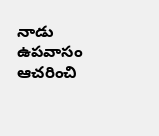నాడు ఉపవాసం ఆచరించి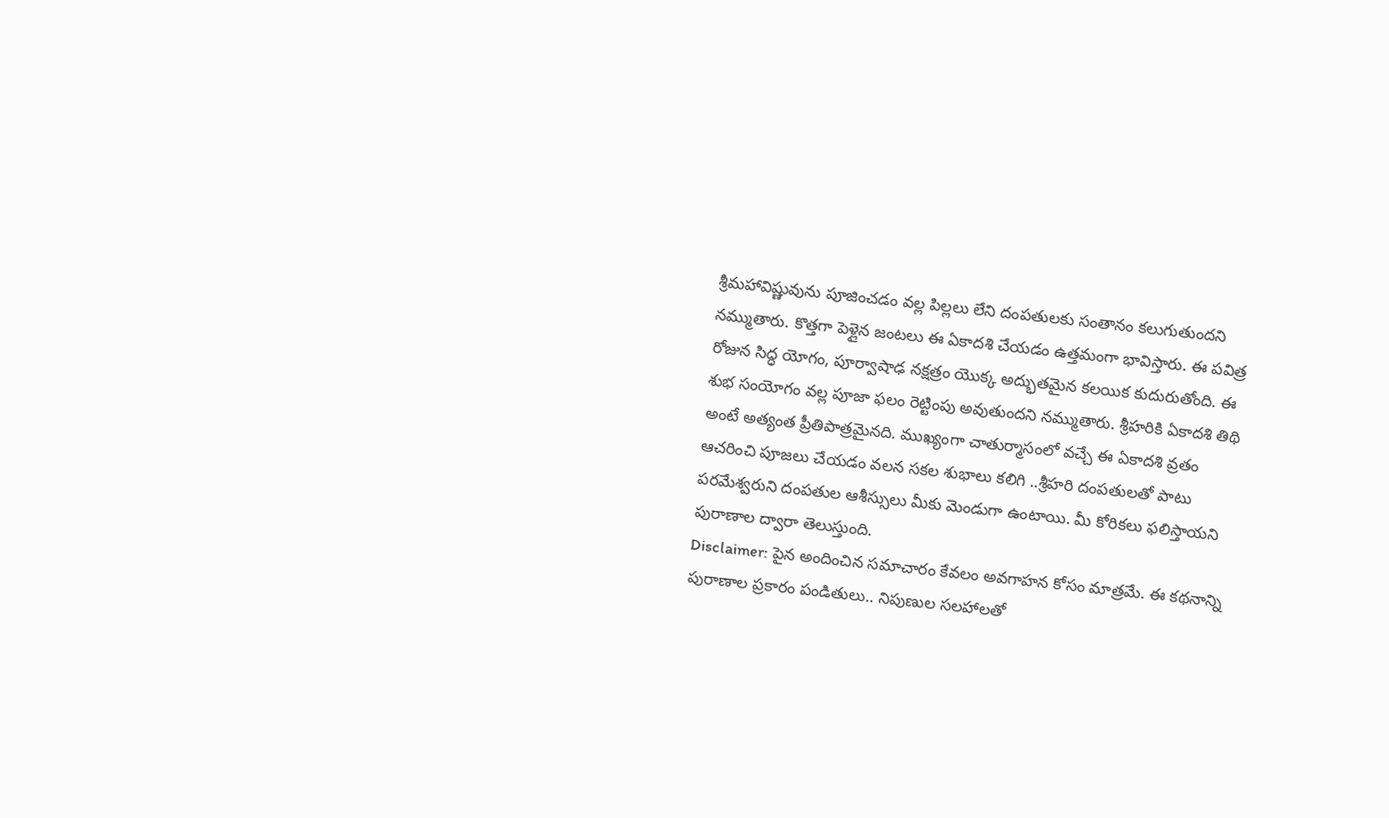శ్రీమహావిష్ణువును పూజించడం వల్ల పిల్లలు లేని దంపతులకు సంతానం కలుగుతుందని నమ్ముతారు. కొత్తగా పెళ్లైన జంటలు ఈ ఏకాదశి చేయడం ఉత్తమంగా భావిస్తారు. ఈ పవిత్ర రోజున సిద్ధ యోగం, పూర్వాషాఢ నక్షత్రం యొక్క అద్భుతమైన కలయిక కుదురుతోంది. ఈ శుభ సంయోగం వల్ల పూజా ఫలం రెట్టింపు అవుతుందని నమ్ముతారు. శ్రీహరికి ఏకాదశి తిథి అంటే అత్యంత ప్రీతిపాత్రమైనది. ముఖ్యంగా చాతుర్మాసంలో వచ్చే ఈ ఏకాదశి వ్రతం ఆచరించి పూజలు చేయడం వలన సకల శుభాలు కలిగి ..శ్రీహరి దంపతులతో పాటు పరమేశ్వరుని దంపతుల ఆశీస్సులు మీకు మెండుగా ఉంటాయి. మీ కోరికలు ఫలిస్తాయని పురాణాల ద్వారా తెలుస్తుంది.
Disclaimer: పైన అందించిన సమాచారం కేవలం అవగాహన కోసం మాత్రమే. ఈ కథనాన్ని పురాణాల ప్రకారం పండితులు.. నిపుణుల సలహాలతో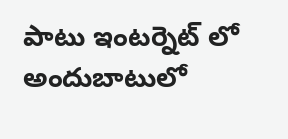పాటు ఇంటర్నెట్ లో అందుబాటులో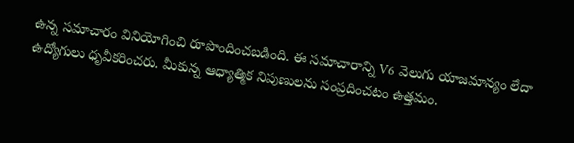ఉన్న సమాచారం వినియోగించి రూపొందించబడింది. ఈ సమాచారాన్ని V6 వెలుగు యాజమాన్యం లేదా ఉద్యోగులు ధృవీకరించరు. మీకున్న ఆధ్యాత్మిక నిపుణులను సంప్రదించటం ఉత్తమం.